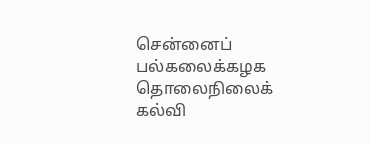சென்னைப் பல்கலைக்கழக தொலைநிலைக் கல்வி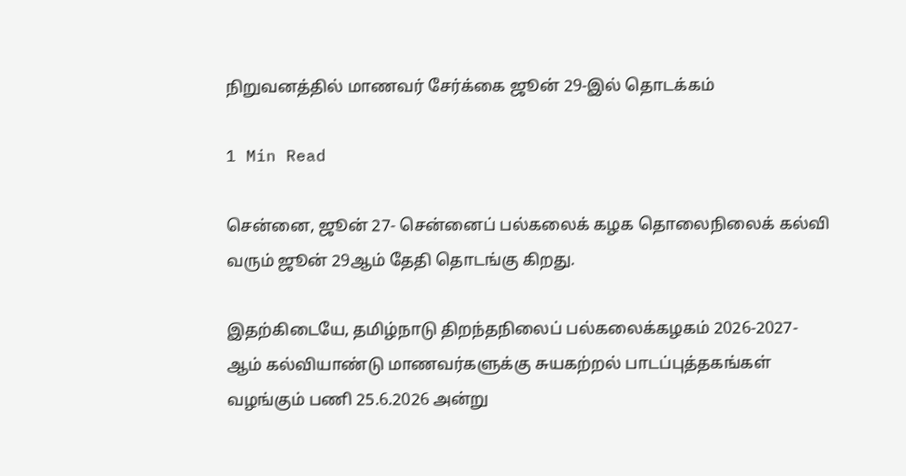நிறுவனத்தில் மாணவர் சேர்க்கை ஜூன் 29-இல் தொடக்கம்

1 Min Read

சென்னை, ஜூன் 27- சென்னைப் பல்கலைக் கழக தொலைநிலைக் கல்வி வரும் ஜூன் 29ஆம் தேதி தொடங்கு கிறது.

இதற்கிடையே, தமிழ்நாடு திறந்தநிலைப் பல்கலைக்கழகம் 2026-2027-ஆம் கல்வியாண்டு மாணவர்களுக்கு சுயகற்றல் பாடப்புத்தகங்கள் வழங்கும் பணி 25.6.2026 அன்று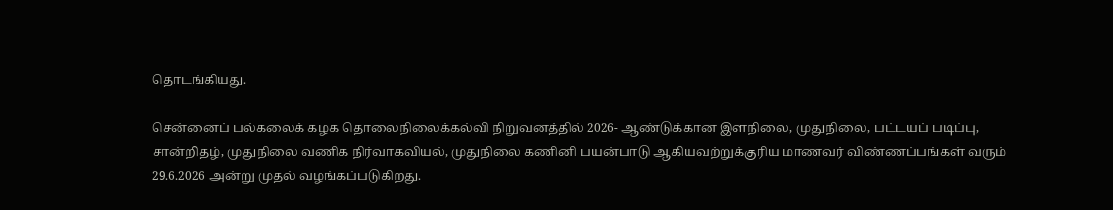தொடங்கியது.

சென்னைப் பல்கலைக் கழக தொலைநிலைக்கல்வி நிறுவனத்தில் 2026- ஆண்டுக்கான இளநிலை, முதுநிலை, பட்டயப் படிப்பு, சான்றிதழ், முதுநிலை வணிக நிர்வாகவியல், முதுநிலை கணினி பயன்பாடு ஆகியவற்றுக்குரிய மாணவர் விண்ணப்பங்கள் வரும் 29.6.2026 அன்று முதல் வழங்கப்படுகிறது.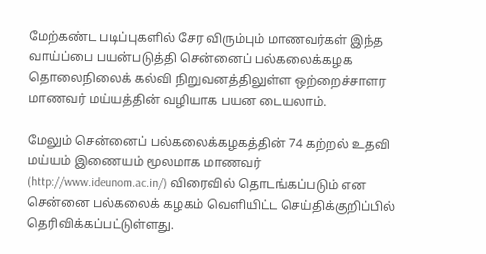மேற்கண்ட படிப்புகளில் சேர விரும்பும் மாணவர்கள் இந்த வாய்ப்பை பயன்படுத்தி சென்னைப் பல்கலைக்கழக தொலைநிலைக் கல்வி நிறுவனத்திலுள்ள ஒற்றைச்சாளர மாணவர் மய்யத்தின் வழியாக பயன டையலாம்.

மேலும் சென்னைப் பல்கலைக்கழகத்தின் 74 கற்றல் உதவி மய்யம் இணையம் மூலமாக மாணவர் (http://www.ideunom.ac.in/) விரைவில் தொடங்கப்படும் என சென்னை பல்கலைக் கழகம் வெளியிட்ட செய்திக்குறிப்பில் தெரிவிக்கப்பட்டுள்ளது.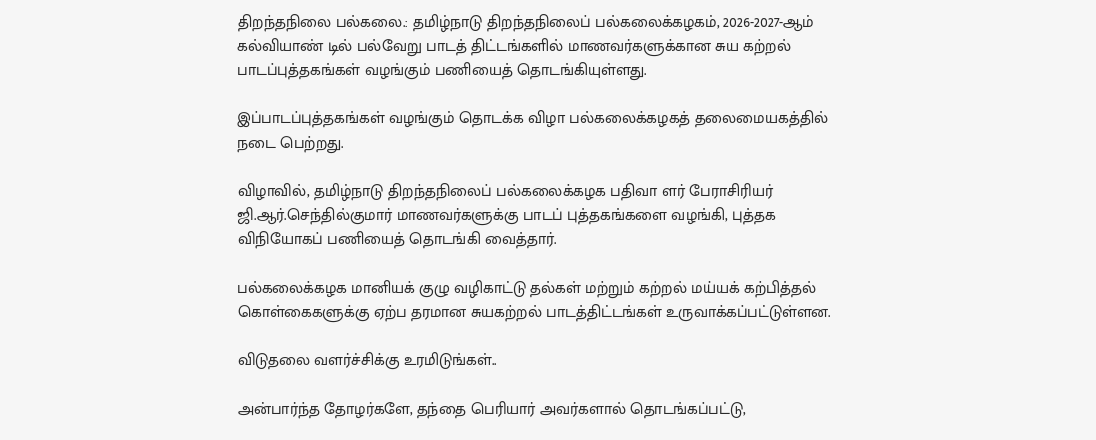திறந்தநிலை பல்கலை.: தமிழ்நாடு திறந்தநிலைப் பல்கலைக்கழகம், 2026-2027-ஆம் கல்வியாண் டில் பல்வேறு பாடத் திட்டங்களில் மாணவர்களுக்கான சுய கற்றல் பாடப்புத்தகங்கள் வழங்கும் பணியைத் தொடங்கியுள்ளது.

இப்பாடப்புத்தகங்கள் வழங்கும் தொடக்க விழா பல்கலைக்கழகத் தலைமையகத்தில் நடை பெற்றது.

விழாவில், தமிழ்நாடு திறந்தநிலைப் பல்கலைக்கழக பதிவா ளர் பேராசிரியர் ஜி.ஆர்.செந்தில்குமார் மாணவர்களுக்கு பாடப் புத்தகங்களை வழங்கி, புத்தக விநியோகப் பணியைத் தொடங்கி வைத்தார்.

பல்கலைக்கழக மானியக் குழு வழிகாட்டு தல்கள் மற்றும் கற்றல் மய்யக் கற்பித்தல் கொள்கைகளுக்கு ஏற்ப தரமான சுயகற்றல் பாடத்திட்டங்கள் உருவாக்கப்பட்டுள்ளன.

விடுதலை வளர்ச்சிக்கு உரமிடுங்கள்..

அன்பார்ந்த தோழர்களே, தந்தை பெரியார் அவர்களால் தொடங்கப்பட்டு,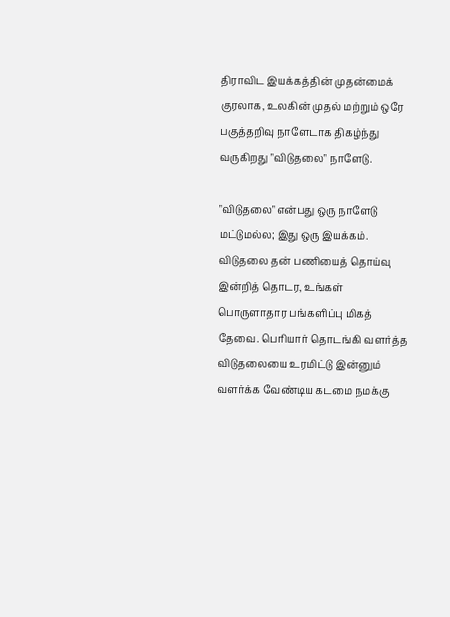திராவிட இயக்கத்தின் முதன்மைக் குரலாக, உலகின் முதல் மற்றும் ஒரே பகுத்தறிவு நாளேடாக திகழ்ந்து வருகிறது "விடுதலை" நாளேடு.

"விடுதலை" என்பது ஒரு நாளேடு மட்டுமல்ல; இது ஒரு இயக்கம். விடுதலை தன் பணியைத் தொய்வு இன்றித் தொடர, உங்கள் பொருளாதார பங்களிப்பு மிகத் தேவை. பெரியார் தொடங்கி வளர்த்த விடுதலையை உரமிட்டு இன்னும் வளர்க்க வேண்டிய கடமை நமக்கு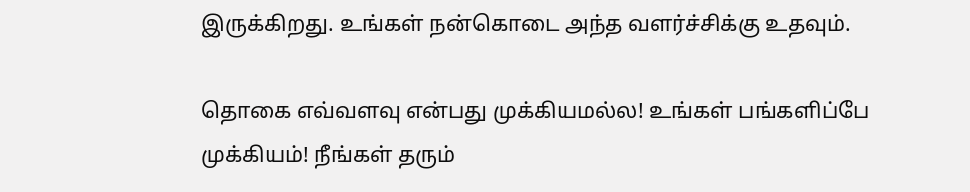இருக்கிறது. உங்கள் நன்கொடை அந்த வளர்ச்சிக்கு உதவும்.

தொகை எவ்வளவு என்பது முக்கியமல்ல! உங்கள் பங்களிப்பே முக்கியம்! நீங்கள் தரும்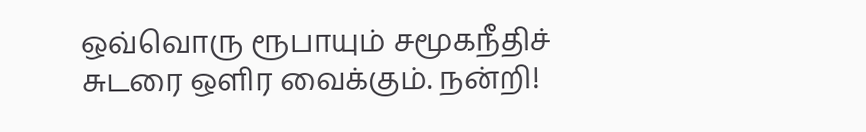ஒவ்வொரு ரூபாயும் சமூகநீதிச் சுடரை ஒளிர வைக்கும். நன்றி!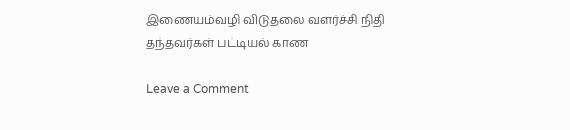இணையம்வழி விடுதலை வளர்ச்சி நிதி தந்தவர்கள் பட்டியல் காண

Leave a Comment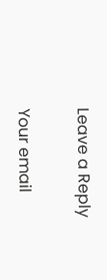Leave a Reply

Your email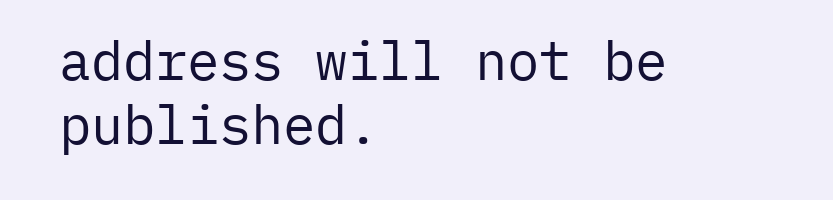address will not be published.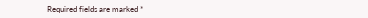Required fields are marked *